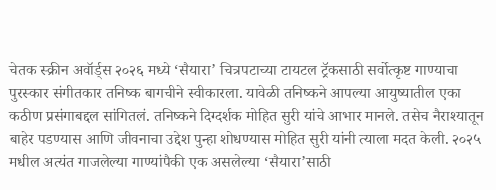चेतक स्क्रीन अवॉर्ड्स २०२६ मध्ये ‘सैयारा’ चित्रपटाच्या टायटल ट्रॅकसाठी सर्वोत्कृष्ट गाण्याचा पुरस्कार संगीतकार तनिष्क बागचीने स्वीकारला. यावेळी तनिष्कने आपल्या आयुष्यातील एका कठीण प्रसंगाबद्दल सांगितलं. तनिष्कने दिग्दर्शक मोहित सुरी यांचे आभार मानले. तसेच नैराश्यातून बाहेर पडण्यास आणि जीवनाचा उद्देश पुन्हा शोधण्यास मोहित सुरी यांनी त्याला मदत केली. २०२५ मधील अत्यंत गाजलेल्या गाण्यांपैकी एक असलेल्या ‘सैयारा’साठी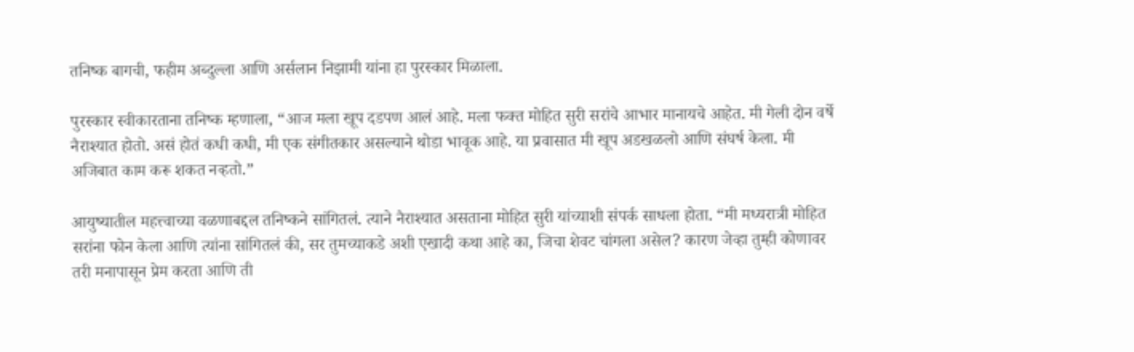तनिष्क बागची, फहीम अब्दुल्ला आणि अर्सलान निझामी यांना हा पुरस्कार मिळाला.

पुरस्कार स्वीकारताना तनिष्क म्हणाला, “आज मला खूप दडपण आलं आहे. मला फक्त मोहित सुरी सरांचे आभार मानायचे आहेत. मी गेली दोन वर्षे नैराश्यात होतो. असं होतं कधी कधी, मी एक संगीतकार असल्याने थोडा भावूक आहे. या प्रवासात मी खूप अडखळलो आणि संघर्ष केला. मी अजिबात काम करू शकत नव्हतो.”

आयुष्यातील महत्त्वाच्या वळणाबद्दल तनिष्कने सांगितलं. त्याने नैराश्यात असताना मोहित सुरी यांच्याशी संपर्क साधला होता. “मी मध्यरात्री मोहित सरांना फोन केला आणि त्यांना सांगितलं की, सर तुमच्याकडे अशी एखादी कथा आहे का, जिचा शेवट चांगला असेल? कारण जेव्हा तुम्ही कोणावर तरी मनापासून प्रेम करता आणि ती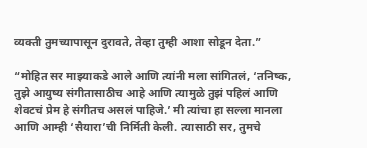व्यक्ती तुमच्यापासून दुरावते, तेव्हा तुम्ही आशा सोडून देता.”

“मोहित सर माझ्याकडे आले आणि त्यांनी मला सांगितलं, ‘तनिष्क, तुझे आयुष्य संगीतासाठीच आहे आणि त्यामुळे तुझं पहिलं आणि शेवटचं प्रेम हे संगीतच असलं पाहिजे.’ मी त्यांचा हा सल्ला मानला आणि आम्ही ‘सैयारा’ची निर्मिती केली. त्यासाठी सर, तुमचे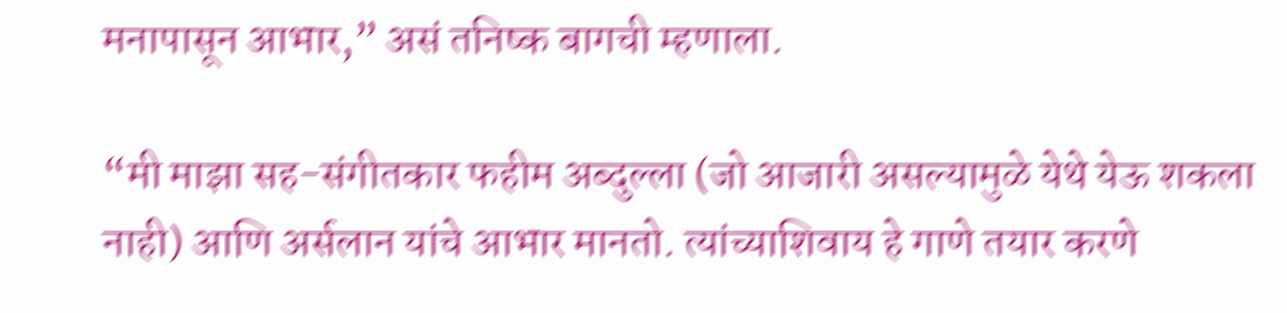मनापासून आभार,” असं तनिष्क बागची म्हणाला.

“मी माझा सह-संगीतकार फहीम अब्दुल्ला (जो आजारी असल्यामुळे येथे येऊ शकला नाही) आणि अर्सलान यांचे आभार मानतो. त्यांच्याशिवाय हे गाणे तयार करणे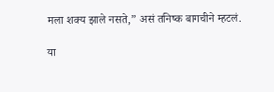मला शक्य झाले नसते,” असं तनिष्क बागचीने म्हटलं.

या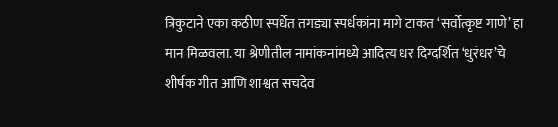त्रिकुटाने एका कठीण स्पर्धेत तगड्या स्पर्धकांना मागे टाकत ‘सर्वोत्कृष्ट गाणे’ हा मान मिळवला. या श्रेणीतील नामांकनांमध्ये आदित्य धर दिग्दर्शित ‘धुरंधर’चे शीर्षक गीत आणि शाश्वत सचदेव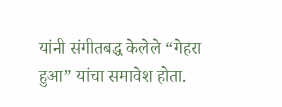यांनी संगीतबद्ध केलेले “गेहरा हुआ” यांचा समावेश होता.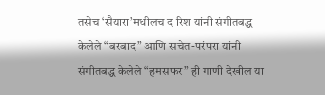तसेच ‘सैयारा’मधीलच द रिश यांनी संगीतबद्ध केलेले “बरबाद” आणि सचेत-परंपरा यांनी संगीतबद्ध केलेले “हमसफर” ही गाणी देखील या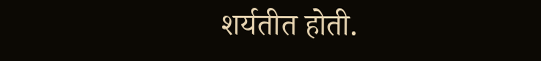शर्यतीत होती.